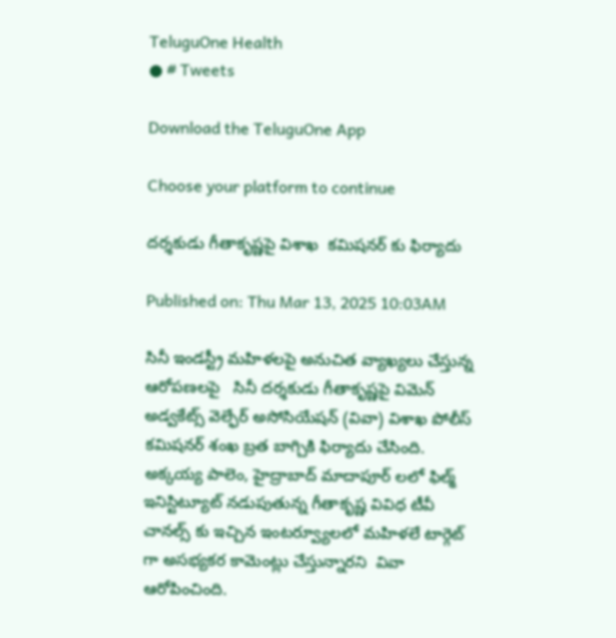TeluguOne Health
● # Tweets

Download the TeluguOne App

Choose your platform to continue

దర్శకుడు గీతాకృష్ణపై విశాఖ  కమిషనర్ కు ఫిర్యాదు

Published on: Thu Mar 13, 2025 10:03AM

సినీ ఇండస్ట్రీ మహిళలపై అనుచిత వ్యాఖ్యలు చేస్తున్న ఆరోపణలపై   సినీ దర్శకుడు గీతాకృష్ణపై విమెన్ అడ్వకేట్స్ వెల్ఫేర్ అసోసియేషన్ (వివా) విశాఖ పోలీస్ కమిషనర్ శంఖ బ్రత బాగ్చికి ఫిర్యాదు చేసింది. అక్కయ్య పాలెం, హైద్రాబాద్ మాదాపూర్ లలో ఫిల్మ్ ఇనిస్టిట్యూట్ నడుపుతున్న గీతాకృష్ణ వివిధ టీవీ చానల్స్ కు ఇచ్చిన ఇంటర్వ్యూలలో మహిళలే టార్గెట్ గా అసభ్యకర కామెంట్లు చేస్తున్నారని  వివా ఆరోపించింది.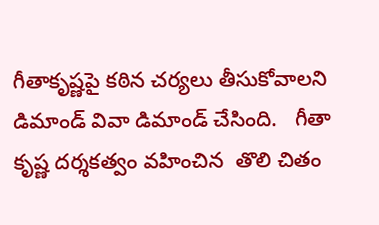గీతాకృష్ణపై కఠిన చర్యలు తీసుకోవాలని డిమాండ్ వివా డిమాండ్ చేసింది.   గీతా కృష్ణ దర్శకత్వం వహించిన  తొలి చితం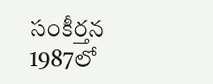సంకీర్తన 1987లో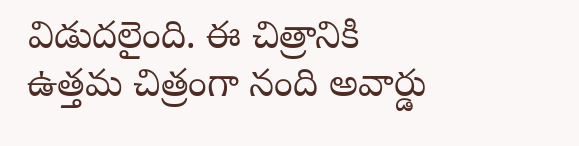విడుదలైంది. ఈ చిత్రానికి ఉత్తమ చిత్రంగా నంది అవార్డు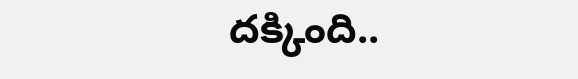దక్కింది..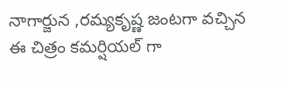నాగార్జున ,రమ్యకృష్ణ జంటగా వచ్చిన ఈ చిత్రం కమర్షియల్ గా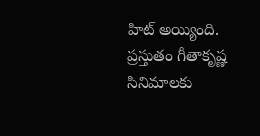హిట్ అయ్యింది. ప్రస్తుతం గీతాకృష్ణ సినిమాలకు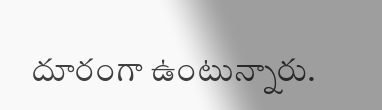దూరంగా ఉంటున్నారు.